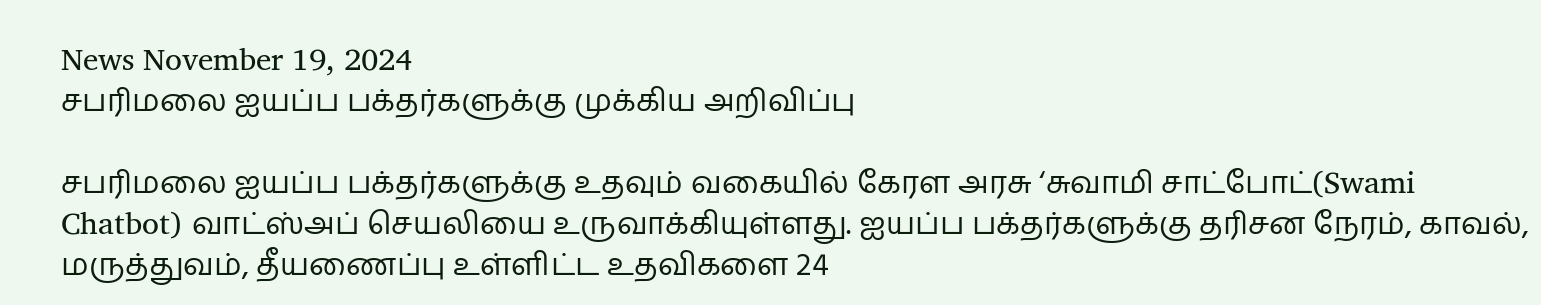News November 19, 2024
சபரிமலை ஐயப்ப பக்தர்களுக்கு முக்கிய அறிவிப்பு

சபரிமலை ஐயப்ப பக்தர்களுக்கு உதவும் வகையில் கேரள அரசு ‘சுவாமி சாட்போட்(Swami Chatbot) வாட்ஸ்அப் செயலியை உருவாக்கியுள்ளது. ஐயப்ப பக்தர்களுக்கு தரிசன நேரம், காவல், மருத்துவம், தீயணைப்பு உள்ளிட்ட உதவிகளை 24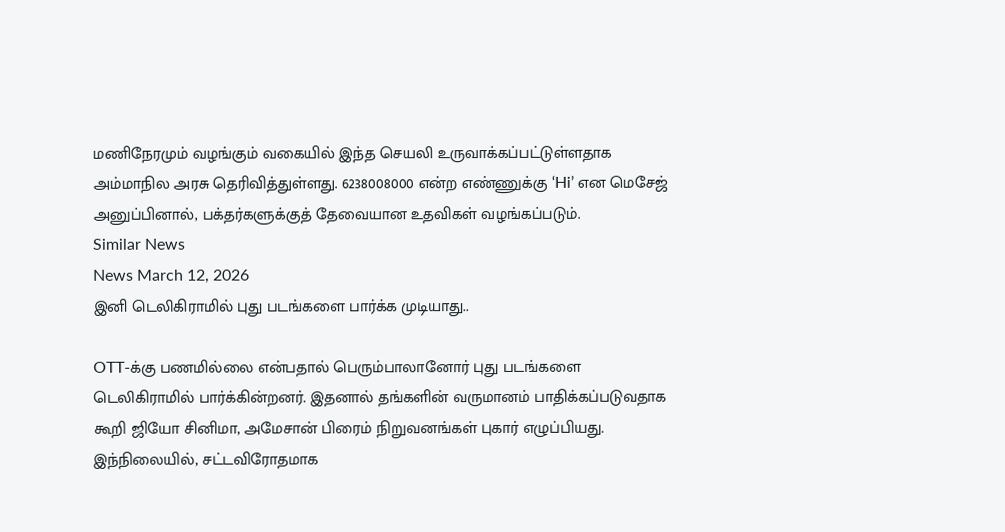மணிநேரமும் வழங்கும் வகையில் இந்த செயலி உருவாக்கப்பட்டுள்ளதாக அம்மாநில அரசு தெரிவித்துள்ளது. 6238008000 என்ற எண்ணுக்கு ‘Hi’ என மெசேஜ் அனுப்பினால், பக்தர்களுக்குத் தேவையான உதவிகள் வழங்கப்படும்.
Similar News
News March 12, 2026
இனி டெலிகிராமில் புது படங்களை பார்க்க முடியாது..

OTT-க்கு பணமில்லை என்பதால் பெரும்பாலானோர் புது படங்களை டெலிகிராமில் பார்க்கின்றனர். இதனால் தங்களின் வருமானம் பாதிக்கப்படுவதாக கூறி ஜியோ சினிமா, அமேசான் பிரைம் நிறுவனங்கள் புகார் எழுப்பியது. இந்நிலையில், சட்டவிரோதமாக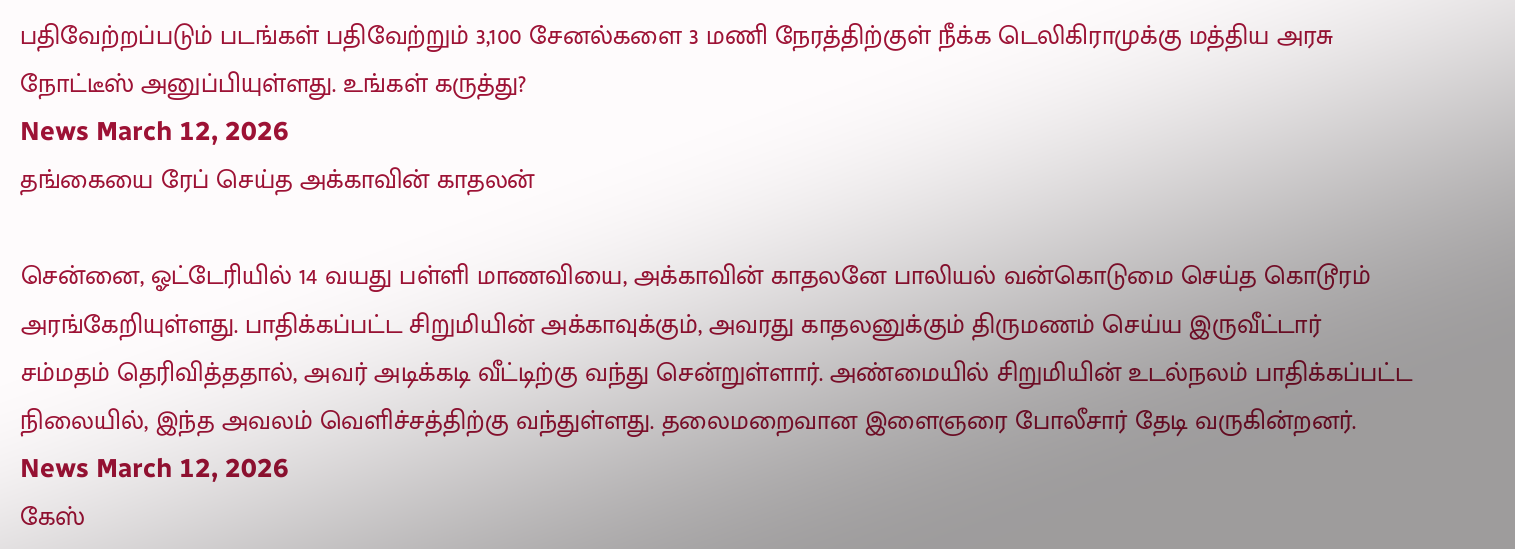பதிவேற்றப்படும் படங்கள் பதிவேற்றும் 3,100 சேனல்களை 3 மணி நேரத்திற்குள் நீக்க டெலிகிராமுக்கு மத்திய அரசு நோட்டீஸ் அனுப்பியுள்ளது. உங்கள் கருத்து?
News March 12, 2026
தங்கையை ரேப் செய்த அக்காவின் காதலன்

சென்னை, ஓட்டேரியில் 14 வயது பள்ளி மாணவியை, அக்காவின் காதலனே பாலியல் வன்கொடுமை செய்த கொடூரம் அரங்கேறியுள்ளது. பாதிக்கப்பட்ட சிறுமியின் அக்காவுக்கும், அவரது காதலனுக்கும் திருமணம் செய்ய இருவீட்டார் சம்மதம் தெரிவித்ததால், அவர் அடிக்கடி வீட்டிற்கு வந்து சென்றுள்ளார். அண்மையில் சிறுமியின் உடல்நலம் பாதிக்கப்பட்ட நிலையில், இந்த அவலம் வெளிச்சத்திற்கு வந்துள்ளது. தலைமறைவான இளைஞரை போலீசார் தேடி வருகின்றனர்.
News March 12, 2026
கேஸ்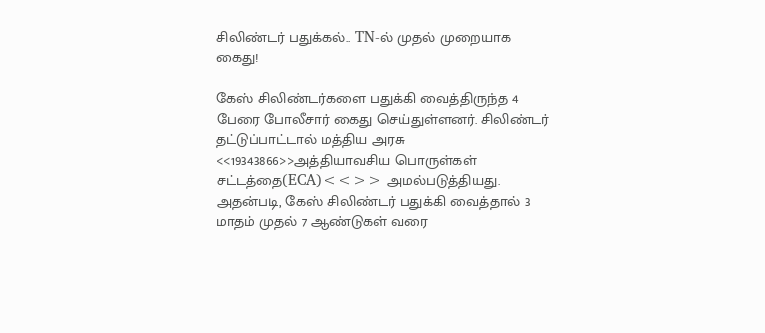சிலிண்டர் பதுக்கல்.. TN-ல் முதல் முறையாக கைது!

கேஸ் சிலிண்டர்களை பதுக்கி வைத்திருந்த 4 பேரை போலீசார் கைது செய்துள்ளனர். சிலிண்டர் தட்டுப்பாட்டால் மத்திய அரசு <<19343866>>அத்தியாவசிய பொருள்கள் சட்டத்தை(ECA)<<>> அமல்படுத்தியது. அதன்படி, கேஸ் சிலிண்டர் பதுக்கி வைத்தால் 3 மாதம் முதல் 7 ஆண்டுகள் வரை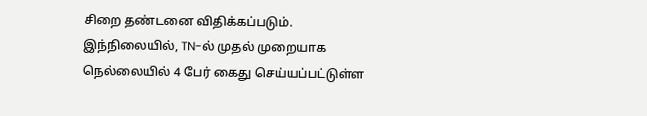சிறை தண்டனை விதிக்கப்படும். இந்நிலையில், TN-ல் முதல் முறையாக நெல்லையில் 4 பேர் கைது செய்யப்பட்டுள்ள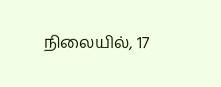நிலையில், 17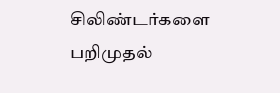சிலிண்டர்களை பறிமுதல்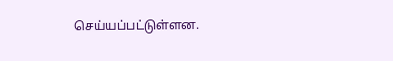செய்யப்பட்டுள்ளன.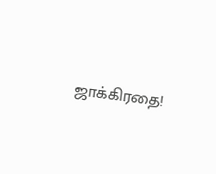ஜாக்கிரதை!